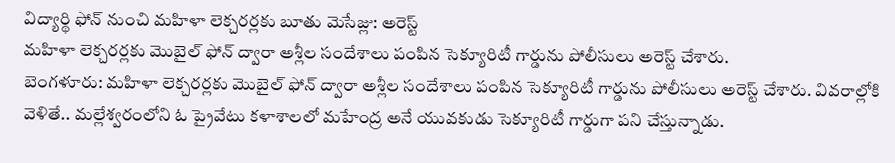విద్యార్థి ఫోన్ నుంచి మహిళా లెక్చరర్లకు బూతు మెసేజ్లు: అరెస్ట్
మహిళా లెక్చరర్లకు మొబైల్ ఫోన్ ద్వారా అశ్లీల సందేశాలు పంపిన సెక్యూరిటీ గార్డును పోలీసులు అరెస్ట్ చేశారు.
బెంగళూరు: మహిళా లెక్చరర్లకు మొబైల్ ఫోన్ ద్వారా అశ్లీల సందేశాలు పంపిన సెక్యూరిటీ గార్డును పోలీసులు అరెస్ట్ చేశారు. వివరాల్లోకి వెళితే.. మల్లేశ్వరంలోని ఓ ప్రైవేటు కళాశాలలో మహేంద్ర అనే యువకుడు సెక్యూరిటీ గార్డుగా పని చేస్తున్నాడు.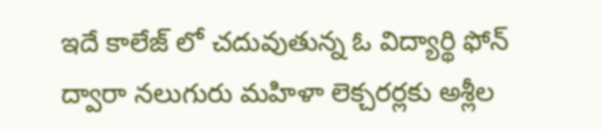ఇదే కాలేజ్ లో చదువుతున్న ఓ విద్యార్థి ఫోన్ ద్వారా నలుగురు మహిళా లెక్చరర్లకు అశ్లీల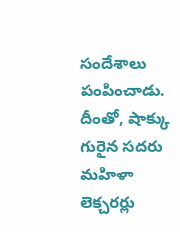సందేశాలు పంపించాడు. దీంతో, షాక్కు గురైన సదరు మహిళా లెక్చరర్లు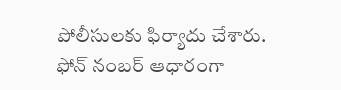పోలీసులకు ఫిర్యాదు చేశారు.
ఫోన్ నంబర్ ఆధారంగా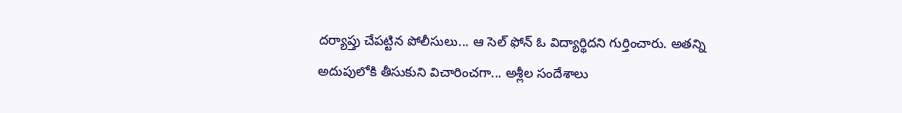దర్యాప్తు చేపట్టిన పోలీసులు... ఆ సెల్ ఫోన్ ఓ విద్యార్థిదని గుర్తించారు. అతన్ని అదుపులోకి తీసుకుని విచారించగా... అశ్లీల సందేశాలు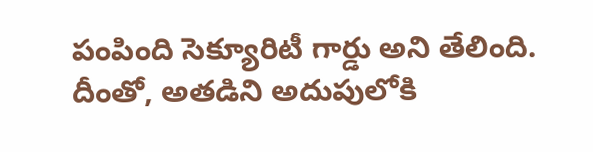పంపింది సెక్యూరిటీ గార్డు అని తేలింది. దీంతో, అతడిని అదుపులోకి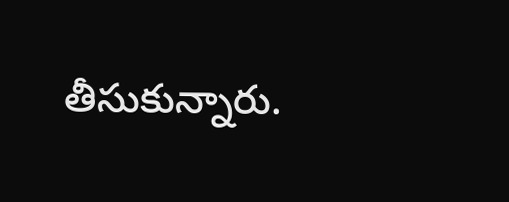తీసుకున్నారు.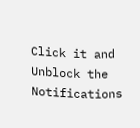Click it and Unblock the Notifications